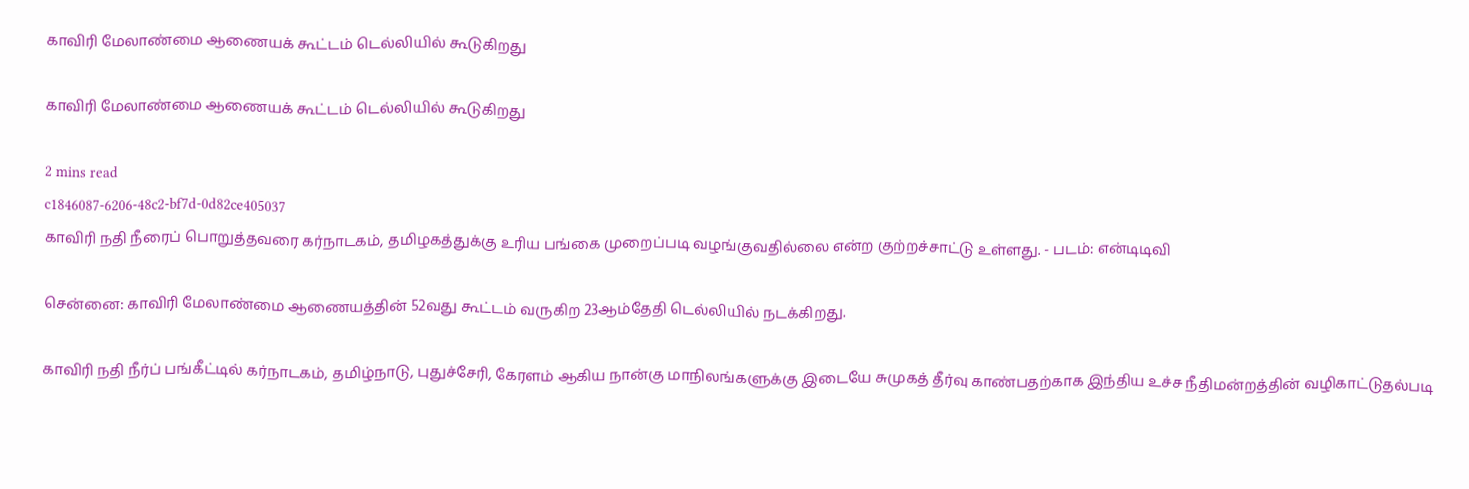காவிரி மேலாண்மை ஆணையக் கூட்டம் டெல்லியில் கூடுகிறது

காவிரி மேலாண்மை ஆணையக் கூட்டம் டெல்லியில் கூடுகிறது

2 mins read
c1846087-6206-48c2-bf7d-0d82ce405037
காவிரி நதி நீரைப் பொறுத்தவரை கர்நாடகம், தமிழகத்துக்கு உரிய பங்கை முறைப்படி வழங்குவதில்லை என்ற குற்றச்சாட்டு உள்ளது. - படம்: என்டிடிவி

சென்னை: காவிரி மேலாண்மை ஆணையத்தின் 52வது கூட்டம் வருகிற 23ஆம்தேதி டெல்லியில் நடக்கிறது.

காவிரி நதி நீர்ப் பங்கீட்டில் கர்நாடகம், தமிழ்நாடு, புதுச்சேரி, கேரளம் ஆகிய நான்கு மாநிலங்களுக்கு இடையே சுமுகத் தீர்வு காண்பதற்காக இந்திய உச்ச நீதிமன்றத்தின் வழிகாட்டுதல்படி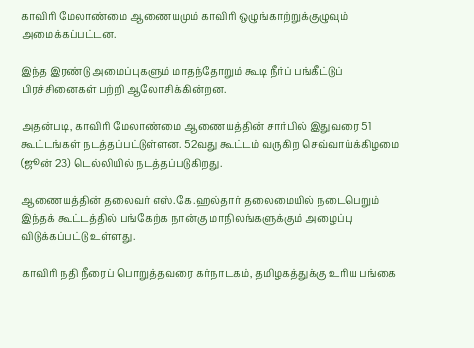காவிரி மேலாண்மை ஆணையமும் காவிரி ஒழுங்காற்றுக்குழுவும் அமைக்கப்பட்டன.

இந்த இரண்டு அமைப்புகளும் மாதந்தோறும் கூடி நீர்ப் பங்கீட்டுப் பிரச்சினைகள் பற்றி ஆலோசிக்கின்றன.

அதன்படி, காவிரி மேலாண்மை ஆணையத்தின் சார்பில் இதுவரை 51 கூட்டங்கள் நடத்தப்பட்டுள்ளன. 52வது கூட்டம் வருகிற செவ்வாய்க்கிழமை (ஜூன் 23) டெல்லியில் நடத்தப்படுகிறது.

ஆணையத்தின் தலைவர் எஸ்.கே.ஹல்தார் தலைமையில் நடைபெறும் இந்தக் கூட்டத்தில் பங்கேற்க நான்கு மாநிலங்களுக்கும் அழைப்பு விடுக்கப்பட்டு உள்ளது.

காவிரி நதி நீரைப் பொறுத்தவரை கர்நாடகம், தமிழகத்துக்கு உரிய பங்கை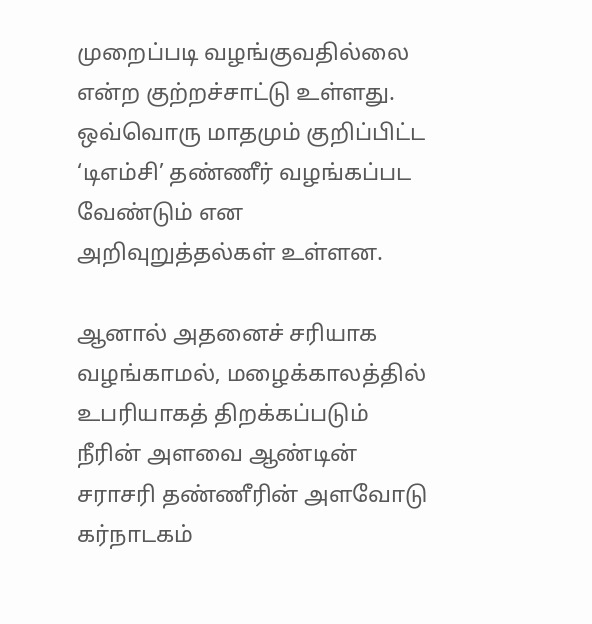முறைப்படி வழங்குவதில்லை என்ற குற்றச்சாட்டு உள்ளது. ஒவ்வொரு மாதமும் குறிப்பிட்ட ‘டிஎம்சி’ தண்ணீர் வழங்கப்பட வேண்டும் என அறிவுறுத்தல்கள் உள்ளன.

ஆனால் அதனைச் சரியாக வழங்காமல், மழைக்காலத்தில் உபரியாகத் திறக்கப்படும் நீரின் அளவை ஆண்டின் சராசரி தண்ணீரின் அளவோடு கர்நாடகம்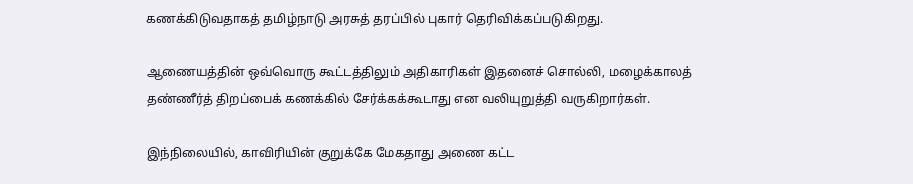கணக்கிடுவதாகத் தமிழ்நாடு அரசுத் தரப்பில் புகார் தெரிவிக்கப்படுகிறது.

ஆணையத்தின் ஒவ்வொரு கூட்டத்திலும் அதிகாரிகள் இதனைச் சொல்லி, மழைக்காலத் தண்ணீர்த் திறப்பைக் கணக்கில் சேர்க்கக்கூடாது என வலியுறுத்தி வருகிறார்கள்.

இந்நிலையில், காவிரியின் குறுக்கே மேகதாது அணை கட்ட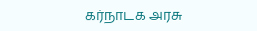கர்நாடக அரசு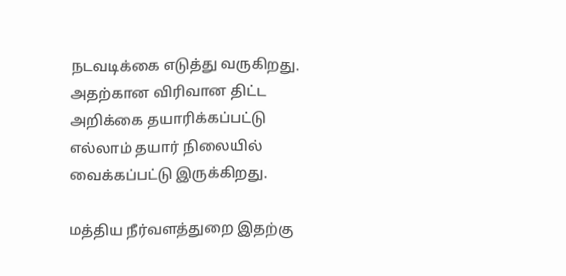நடவடிக்கை எடுத்து வருகிறது. அதற்கான விரிவான திட்ட அறிக்கை தயாரிக்கப்பட்டு எல்லாம் தயார் நிலையில் வைக்கப்பட்டு இருக்கிறது.

மத்திய நீர்வளத்துறை இதற்கு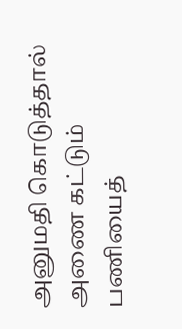அனுமதி கொடுத்தால் அணை கட்டும் பணியைத்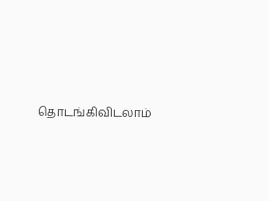தொடங்கிவிடலாம்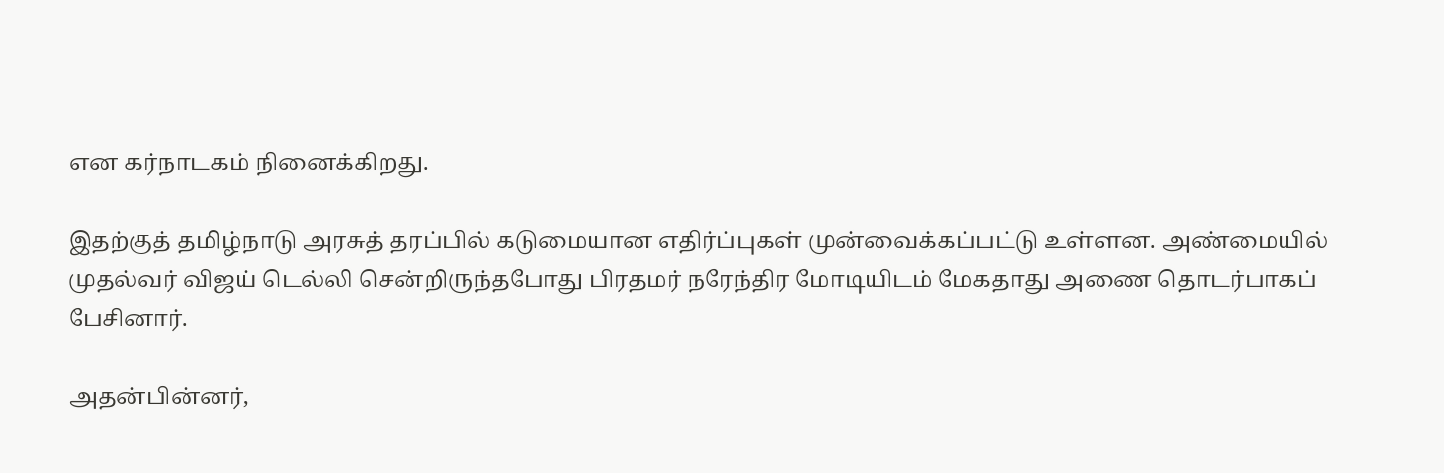என கர்நாடகம் நினைக்கிறது.

இதற்குத் தமிழ்நாடு அரசுத் தரப்பில் கடுமையான எதிர்ப்புகள் முன்வைக்கப்பட்டு உள்ளன. அண்மையில் முதல்வர் விஜய் டெல்லி சென்றிருந்தபோது பிரதமர் நரேந்திர மோடியிடம் மேகதாது அணை தொடர்பாகப் பேசினார்.

அதன்பின்னர்,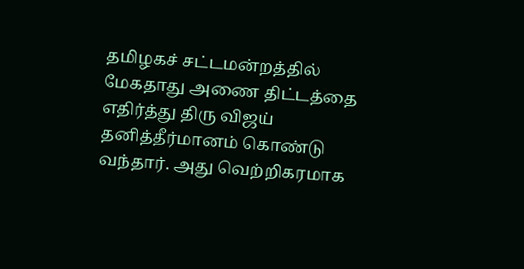தமிழகச் சட்டமன்றத்தில் மேகதாது அணை திட்டத்தை எதிர்த்து திரு விஜய் தனித்தீர்மானம் கொண்டு வந்தார். அது வெற்றிகரமாக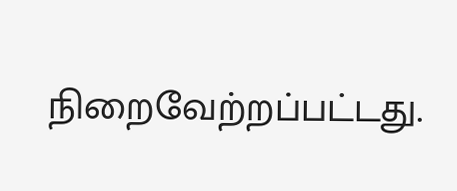நிறைவேற்றப்பட்டது.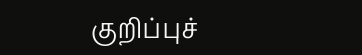குறிப்புச்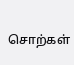சொற்கள்